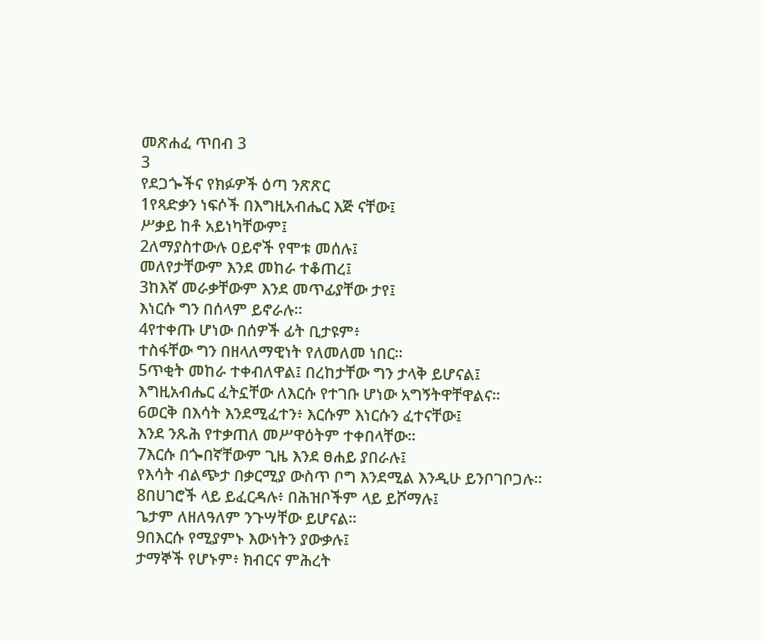መጽሐፈ ጥበብ 3
3
የደጋጐችና የክፉዎች ዕጣ ንጽጽር
1የጻድቃን ነፍሶች በእግዚአብሔር እጅ ናቸው፤
ሥቃይ ከቶ አይነካቸውም፤
2ለማያስተውሉ ዐይኖች የሞቱ መሰሉ፤
መለየታቸውም እንደ መከራ ተቆጠረ፤
3ከእኛ መራቃቸውም እንደ መጥፊያቸው ታየ፤
እነርሱ ግን በሰላም ይኖራሉ።
4የተቀጡ ሆነው በሰዎች ፊት ቢታዩም፥
ተስፋቸው ግን በዘላለማዊነት የለመለመ ነበር።
5ጥቂት መከራ ተቀብለዋል፤ በረከታቸው ግን ታላቅ ይሆናል፤
እግዚአብሔር ፈትኗቸው ለእርሱ የተገቡ ሆነው አግኝትዋቸዋልና።
6ወርቅ በእሳት እንደሚፈተን፥ እርሱም እነርሱን ፈተናቸው፤
እንደ ንጹሕ የተቃጠለ መሥዋዕትም ተቀበላቸው።
7እርሱ በጐበኛቸውም ጊዜ እንደ ፀሐይ ያበራሉ፤
የእሳት ብልጭታ በቃርሚያ ውስጥ ቦግ እንደሚል እንዲሁ ይንቦገቦጋሉ።
8በሀገሮች ላይ ይፈርዳሉ፥ በሕዝቦችም ላይ ይሾማሉ፤
ጌታም ለዘለዓለም ንጉሣቸው ይሆናል።
9በእርሱ የሚያምኑ እውነትን ያውቃሉ፤
ታማኞች የሆኑም፥ ክብርና ምሕረት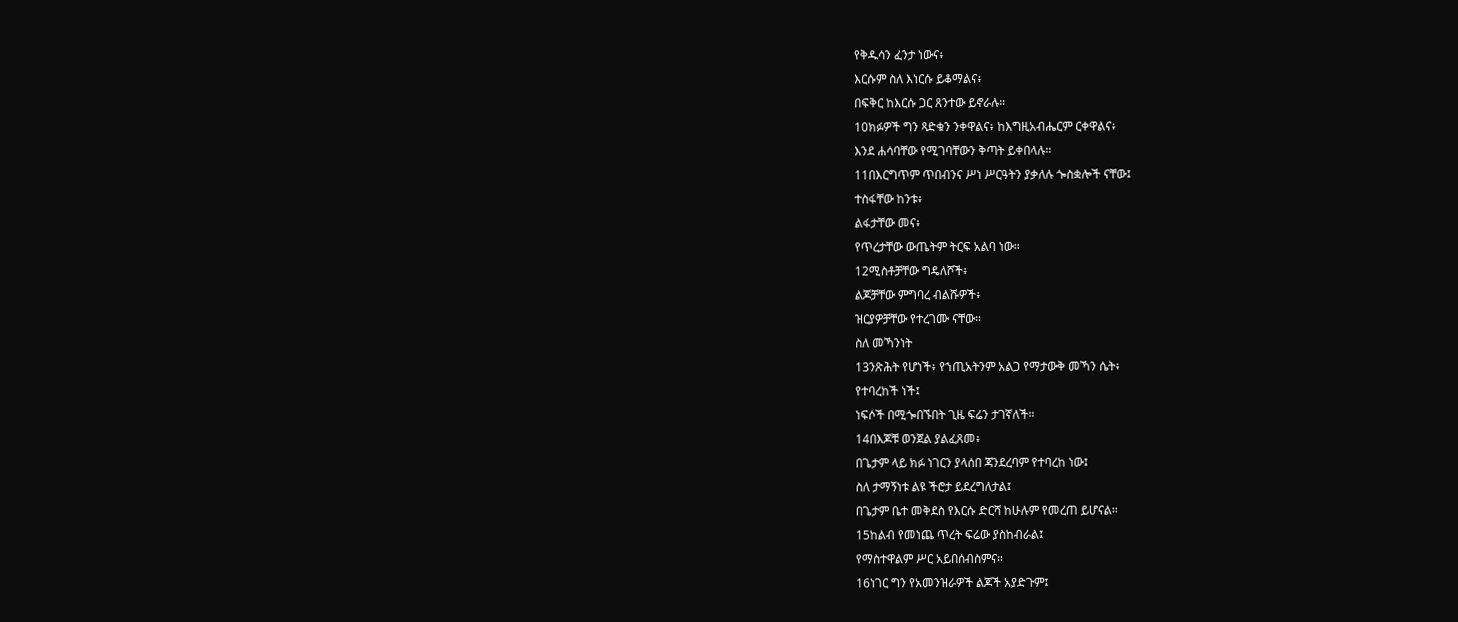የቅዱሳን ፈንታ ነውና፥
እርሱም ስለ እነርሱ ይቆማልና፥
በፍቅር ከእርሱ ጋር ጸንተው ይኖራሉ።
10ክፉዎች ግን ጻድቁን ንቀዋልና፥ ከእግዚአብሔርም ርቀዋልና፥
እንደ ሐሳባቸው የሚገባቸውን ቅጣት ይቀበላሉ።
11በእርግጥም ጥበብንና ሥነ ሥርዓትን ያቃለሉ ጐስቋሎች ናቸው፤
ተስፋቸው ከንቱ፥
ልፋታቸው መና፥
የጥረታቸው ውጤትም ትርፍ አልባ ነው።
12ሚስቶቻቸው ግዴለሾች፥
ልጆቻቸው ምግባረ ብልሹዎች፥
ዝርያዎቻቸው የተረገሙ ናቸው።
ስለ መኻንነት
13ንጽሕት የሆነች፥ የኀጢአትንም አልጋ የማታውቅ መኻን ሴት፥
የተባረከች ነች፤
ነፍሶች በሚጐበኙበት ጊዜ ፍሬን ታገኛለች።
14በእጆቹ ወንጀል ያልፈጸመ፥
በጌታም ላይ ክፉ ነገርን ያላሰበ ጃንደረባም የተባረከ ነው፤
ስለ ታማኝነቱ ልዩ ችሮታ ይደረግለታል፤
በጌታም ቤተ መቅደስ የእርሱ ድርሻ ከሁሉም የመረጠ ይሆናል።
15ከልብ የመነጨ ጥረት ፍሬው ያስከብራል፤
የማስተዋልም ሥር አይበሰብስምና።
16ነገር ግን የአመንዝራዎች ልጆች አያድጉም፤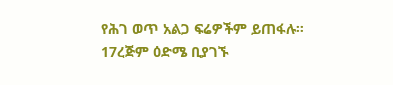የሕገ ወጥ አልጋ ፍሬዎችም ይጠፋሉ።
17ረጅም ዕድሜ ቢያገኙ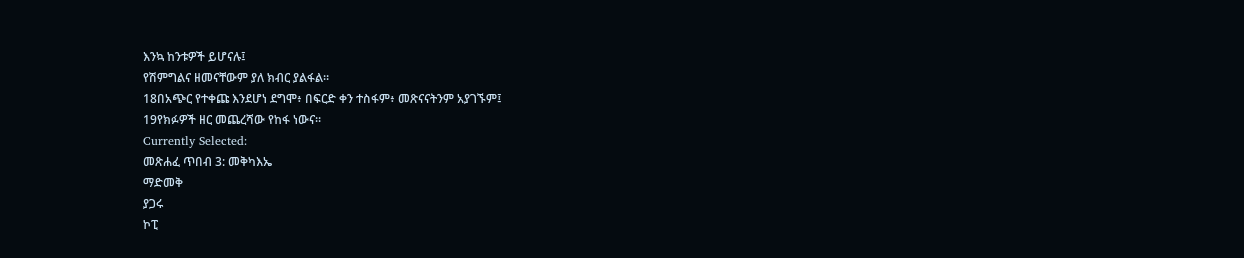እንኳ ከንቱዎች ይሆናሉ፤
የሽምግልና ዘመናቸውም ያለ ክብር ያልፋል።
18በአጭር የተቀጩ እንደሆነ ደግሞ፥ በፍርድ ቀን ተስፋም፥ መጽናናትንም አያገኙም፤
19የክፉዎች ዘር መጨረሻው የከፋ ነውና።
Currently Selected:
መጽሐፈ ጥበብ 3: መቅካእኤ
ማድመቅ
ያጋሩ
ኮፒ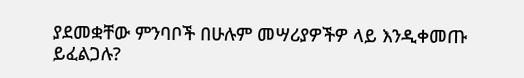ያደመቋቸው ምንባቦች በሁሉም መሣሪያዎችዎ ላይ እንዲቀመጡ ይፈልጋሉ?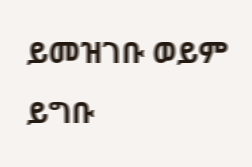ይመዝገቡ ወይም ይግቡ